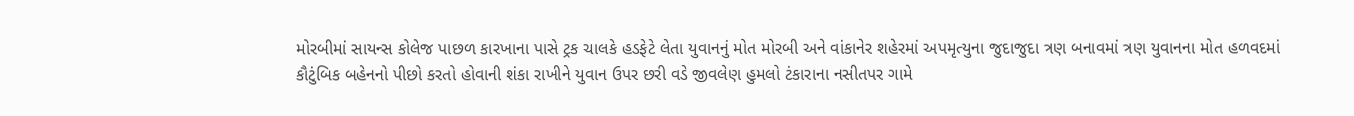મોરબીમાં સાયન્સ કોલેજ પાછળ કારખાના પાસે ટ્રક ચાલકે હડફેટે લેતા યુવાનનું મોત મોરબી અને વાંકાનેર શહેરમાં અપમૃત્યુના જુદાજુદા ત્રણ બનાવમાં ત્રણ યુવાનના મોત હળવદમાં કૌટુંબિક બહેનનો પીછો કરતો હોવાની શંકા રાખીને યુવાન ઉપર છરી વડે જીવલેણ હુમલો ટંકારાના નસીતપર ગામે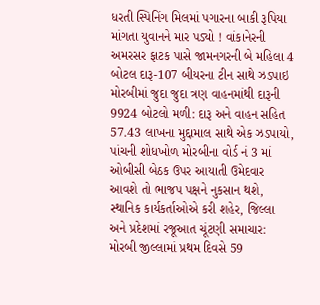ધરતી સ્પિનિંગ મિલમાં પગારના બાકી રૂપિયા માંગતા યુવાનને માર પડ્યો ! વાંકાનેરની અમરસર ફાટક પાસે જામનગરની બે મહિલા 4 બોટલ દારૂ-107 બીયરના ટીન સાથે ઝડપાઇ મોરબીમાં જુદા જુદા ત્રણ વાહનમાંથી દારૂની 9924 બોટલો મળી: દારૂ અને વાહન સહિત 57.43 લાખના મુદ્દામાલ સાથે એક ઝડપાયો, પાંચની શોધખોળ મોરબીના વોર્ડ નં 3 માં ઓબીસી બેઠક ઉપર આયાતી ઉમેદવાર આવશે તો ભાજપ પક્ષને નુકસાન થશે, સ્થાનિક કાર્યકર્તાઓએ કરી શહેર, જિલ્લા અને પ્રદેશમાં રજૂઆત ચૂંટણી સમાચાર: મોરબી જીલ્લામાં પ્રથમ દિવસે 59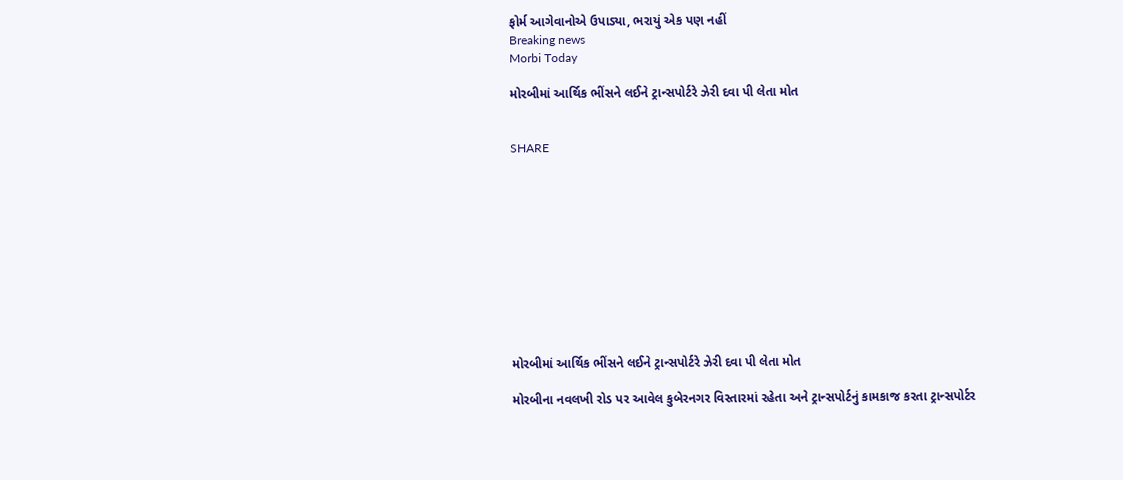ફોર્મ આગેવાનોએ ઉપાડ્યા, ભરાયું એક પણ નહીં
Breaking news
Morbi Today

મોરબીમાં આર્થિક ભીંસને લઈને ટ્રાન્સપોર્ટરે ઝેરી દવા પી લેતા મોત


SHARE











મોરબીમાં આર્થિક ભીંસને લઈને ટ્રાન્સપોર્ટરે ઝેરી દવા પી લેતા મોત

મોરબીના નવલખી રોડ પર આવેલ કુબેરનગર વિસ્તારમાં રહેતા અને ટ્રાન્સપોર્ટનું કામકાજ કરતા ટ્રાન્સપોર્ટર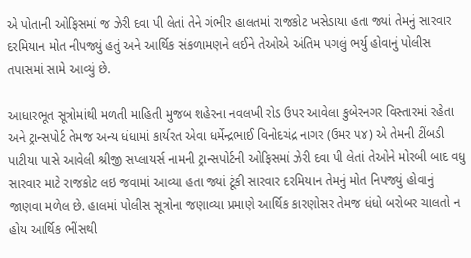એ પોતાની ઓફિસમાં જ ઝેરી દવા પી લેતાં તેને ગંભીર હાલતમાં રાજકોટ ખસેડાયા હતા જ્યાં તેમનું સારવાર દરમિયાન મોત નીપજ્યું હતું અને આર્થિક સંકળામણને લઈને તેઓએ અંતિમ પગલું ભર્યુ હોવાનું પોલીસ તપાસમાં સામે આવ્યું છે.

આધારભૂત સૂત્રોમાંથી મળતી માહિતી મુજબ શહેરના નવલખી રોડ ઉપર આવેલા કુબેરનગર વિસ્તારમાં રહેતા અને ટ્રાન્સપોર્ટ તેમજ અન્ય ધંધામાં કાર્યરત એવા ધર્મેન્દ્રભાઈ વિનોદચંદ્ર નાગર (ઉમર ૫૪) એ તેમની ટીંબડી પાટીયા પાસે આવેલી શ્રીજી સપ્લાયર્સ નામની ટ્રાન્સપોર્ટની ઓફિસમાં ઝેરી દવા પી લેતાં તેઓને મોરબી બાદ વધુ સારવાર માટે રાજકોટ લઇ જવામાં આવ્યા હતા જ્યાં ટૂંકી સારવાર દરમિયાન તેમનું મોત નિપજ્યું હોવાનું જાણવા મળેલ છે. હાલમાં પોલીસ સૂત્રોના જણાવ્યા પ્રમાણે આર્થિક કારણોસર તેમજ ધંધો બરોબર ચાલતો ન હોય આર્થિક ભીંસથી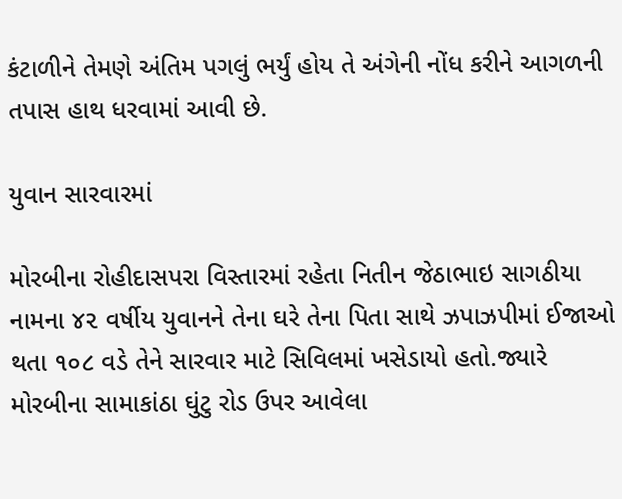કંટાળીને તેમણે અંતિમ પગલું ભર્યું હોય તે અંગેની નોંધ કરીને આગળની તપાસ હાથ ધરવામાં આવી છે.

યુવાન સારવારમાં

મોરબીના રોહીદાસપરા વિસ્તારમાં રહેતા નિતીન જેઠાભાઇ સાગઠીયા નામના ૪૨ વર્ષીય યુવાનને તેના ઘરે તેના પિતા સાથે ઝપાઝપીમાં ઈજાઓ થતા ૧૦૮ વડે તેને સારવાર માટે સિવિલમાં ખસેડાયો હતો.જ્યારે મોરબીના સામાકાંઠા ઘુંટુ રોડ ઉપર આવેલા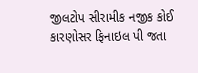જીલટોપ સીરામીક નજીક કોઈ કારણોસર ફિનાઇલ પી જતા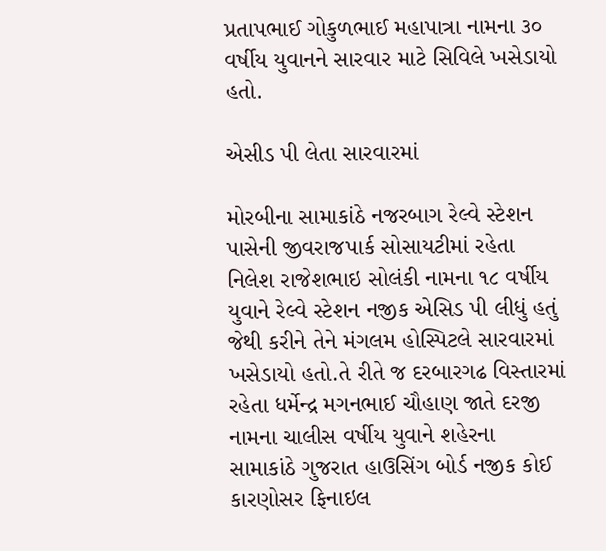પ્રતાપભાઈ ગોકુળભાઈ મહાપાત્રા નામના ૩૦ વર્ષીય યુવાનને સારવાર માટે સિવિલે ખસેડાયો હતો.

એસીડ પી લેતા સારવારમાં

મોરબીના સામાકાંઠે નજરબાગ રેલ્વે સ્ટેશન પાસેની જીવરાજપાર્ક સોસાયટીમાં રહેતા નિલેશ રાજેશભાઇ સોલંકી નામના ૧૮ વર્ષીય યુવાને રેલ્વે સ્ટેશન નજીક એસિડ પી લીધું હતું જેથી કરીને તેને મંગલમ હોસ્પિટલે સારવારમાં ખસેડાયો હતો.તે રીતે જ દરબારગઢ વિસ્તારમાં રહેતા ધર્મેન્દ્ર મગનભાઈ ચૌહાણ જાતે દરજી નામના ચાલીસ વર્ષીય યુવાને શહેરના સામાકાંઠે ગુજરાત હાઉસિંગ બોર્ડ નજીક કોઈ કારણોસર ફિનાઇલ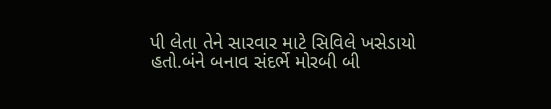પી લેતા તેને સારવાર માટે સિવિલે ખસેડાયો હતો.બંને બનાવ સંદર્ભે મોરબી બી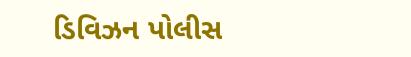ડિવિઝન પોલીસ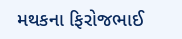મથકના ફિરોજભાઈ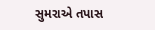સુમરાએ તપાસ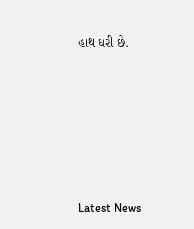હાથ ધરી છે.






Latest News